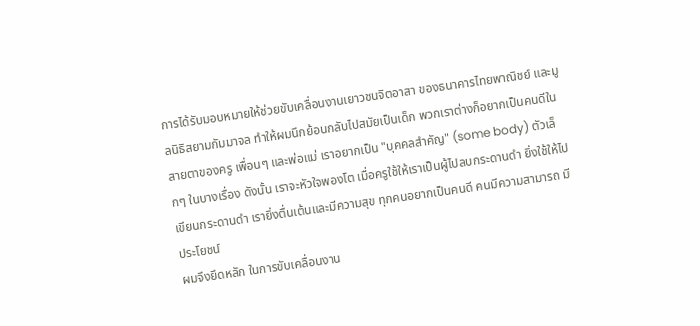การได้รับมอบหมายให้ช่วยขับเคลื่อนงานเยาวชนจิตอาสา ของธนาคารไทยพาณิชย์ และมูลนิธิสยามกัมมาจล ทำให้ผมนึกย้อนกลับไปสมัยเป็นเด็ก พวกเราต่างก็อยากเป็นคนดีในสายตาของครู เพื่อนๆ และพ่อแม่ เราอยากเป็น "บุคคลสำคัญ" (some body) ตัวเล็กๆ ในบางเรื่อง ดังนั้น เราจะหัวใจพองโต เมื่อครูใช้ให้เราเป็นผู้ไปลบกระดานดำ ยิ่งใช้ให้ไปเขียนกระดานดำ เรายิ่งตื่นเต้นและมีความสุข ทุกคนอยากเป็นคนดี คนมีความสามารถ มีประโยชน์
ผมจึงยึดหลัก ในการขับเคลื่อนงาน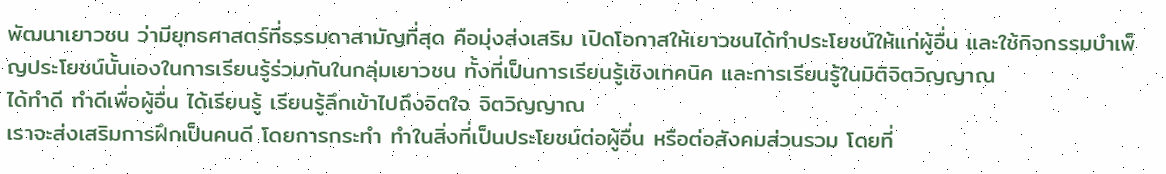พัฒนาเยาวชน ว่ามียุทธศาสตร์ที่ธรรมดาสามัญที่สุด คือมุ่งส่งเสริม เปิดโอกาสให้เยาวชนได้ทำประโยชน์ให้แก่ผู้อื่น และใช้กิจกรรมบำเพ็ญประโยชน์นั้นเองในการเรียนรู้ร่วมกันในกลุ่มเยาวชน ทั้งที่เป็นการเรียนรู้เชิงเทคนิค และการเรียนรู้ในมิติจิตวิญญาณ
ได้ทำดี ทำดีเพื่อผู้อื่น ได้เรียนรู้ เรียนรู้ลึกเข้าไปถึงจิตใจ จิตวิญญาณ
เราจะส่งเสริมการฝึกเป็นคนดี โดยการกระทำ ทำในสิ่งที่เป็นประโยชน์ต่อผู้อื่น หรือต่อสังคมส่วนรวม โดยที่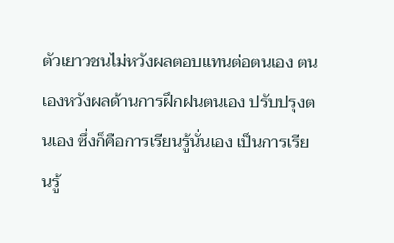ตัวเยาวชนไม่หวังผลตอบแทนต่อตนเอง ตนเองหวังผลด้านการฝึกฝนตนเอง ปรับปรุงตนเอง ซึ่งก็คือการเรียนรู้นั่นเอง เป็นการเรียนรู้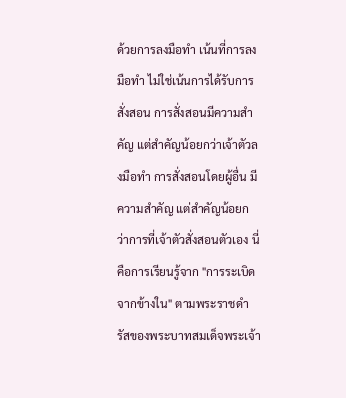ด้วยการลงมือทำ เน้นที่การลงมือทำ ไม่ใช่เน้นการได้รับการสั่งสอน การสั่งสอนมีความสำคัญ แต่สำคัญน้อยกว่าเจ้าตัวลงมือทำ การสั่งสอนโดยผู้อื่น มีความสำคัญ แต่สำคัญน้อยกว่าการที่เจ้าตัวสั่งสอนตัวเอง นี่คือการเรียนรู้จาก "การระเบิดจากข้างใน" ตามพระราชดำรัสของพระบาทสมเด็จพระเจ้า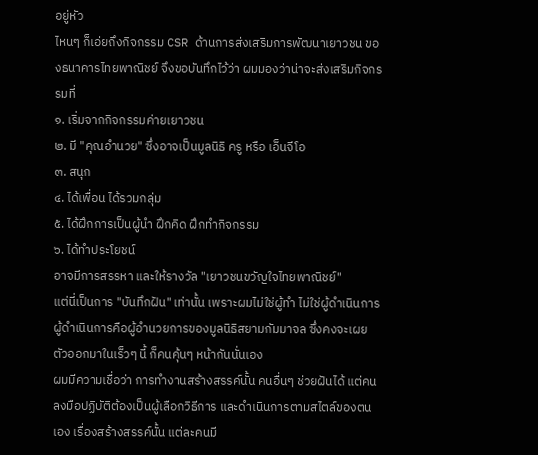อยู่หัว
ไหนๆ ก็เอ่ยถึงกิจกรรม CSR ด้านการส่งเสริมการพัฒนาเยาวชน ของธนาคารไทยพาณิชย์ จึงขอบันทึกไว้ว่า ผมมองว่าน่าจะส่งเสริมกิจกรรมที่
๑. เริ่มจากกิจกรรมค่ายเยาวชน
๒. มี "คุณอำนวย" ซึ่งอาจเป็นมูลนิธิ ครู หรือ เอ็นจีโอ
๓. สนุก
๔. ได้เพื่อน ได้รวมกลุ่ม
๕. ได้ฝึกการเป็นผู้นำ ฝึกคิด ฝึกทำกิจกรรม
๖. ได้ทำประโยชน์
อาจมีการสรรหา และให้รางวัล "เยาวชนขวัญใจไทยพาณิชย์"
แต่นี่เป็นการ "บันทึกฝัน" เท่านั้น เพราะผมไม่ใช่ผู้ทำ ไม่ใช่ผู้ดำเนินการ ผู้ดำเนินการคือผู้อำนวยการของมูลนิธิสยามกัมมาจล ซึ่งคงจะเผยตัวออกมาในเร็วๆ นี้ ก็คนคุ้นๆ หน้ากันนั่นเอง
ผมมีความเชื่อว่า การทำงานสร้างสรรค์นั้น คนอื่นๆ ช่วยฝันได้ แต่คนลงมือปฏิบัติต้องเป็นผู้เลือกวิธีการ และดำเนินการตามสไตล์ของตนเอง เรื่องสร้างสรรค์นั้น แต่ละคนมี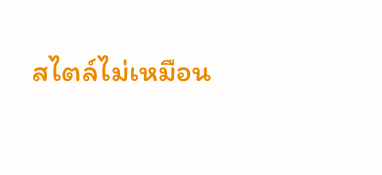สไตล์ไม่เหมือน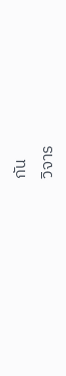กัน
วิจาร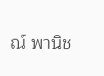ณ์ พานิช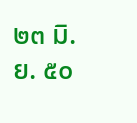๒๓ มิ.ย. ๕๐